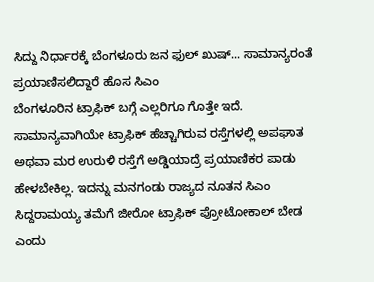ಸಿದ್ದು ನಿರ್ಧಾರಕ್ಕೆ ಬೆಂಗಳೂರು ಜನ ಫುಲ್ ಖುಷ್... ಸಾಮಾನ್ಯರಂತೆ ಪ್ರಯಾಣಿಸಲಿದ್ದಾರೆ ಹೊಸ ಸಿಎಂ
ಬೆಂಗಳೂರಿನ ಟ್ರಾಫಿಕ್ ಬಗ್ಗೆ ಎಲ್ಲರಿಗೂ ಗೊತ್ತೇ ಇದೆ. ಸಾಮಾನ್ಯವಾಗಿಯೇ ಟ್ರಾಫಿಕ್ ಹೆಚ್ಚಾಗಿರುವ ರಸ್ತೆಗಳಲ್ಲಿ ಅಪಘಾತ ಅಥವಾ ಮರ ಉರುಳಿ ರಸ್ತೆಗೆ ಅಡ್ಡಿಯಾದ್ರೆ ಪ್ರಯಾಣಿಕರ ಪಾಡು ಹೇಳಬೇಕಿಲ್ಲ. ಇದನ್ನು ಮನಗಂಡು ರಾಜ್ಯದ ನೂತನ ಸಿಎಂ ಸಿದ್ದರಾಮಯ್ಯ ತಮೆಗೆ ಜೀರೋ ಟ್ರಾಫಿಕ್ ಪ್ರೋಟೋಕಾಲ್ ಬೇಡ ಎಂದು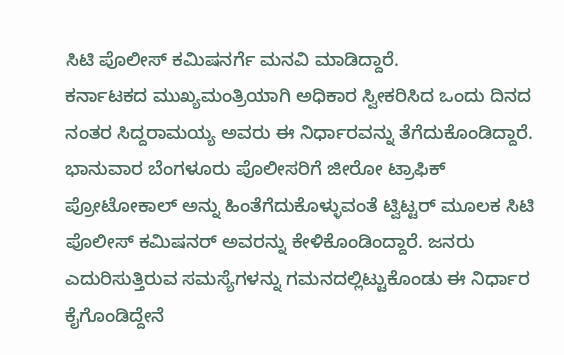ಸಿಟಿ ಪೊಲೀಸ್ ಕಮಿಷನರ್ಗೆ ಮನವಿ ಮಾಡಿದ್ದಾರೆ.
ಕರ್ನಾಟಕದ ಮುಖ್ಯಮಂತ್ರಿಯಾಗಿ ಅಧಿಕಾರ ಸ್ವೀಕರಿಸಿದ ಒಂದು ದಿನದ ನಂತರ ಸಿದ್ದರಾಮಯ್ಯ ಅವರು ಈ ನಿರ್ಧಾರವನ್ನು ತೆಗೆದುಕೊಂಡಿದ್ದಾರೆ. ಭಾನುವಾರ ಬೆಂಗಳೂರು ಪೊಲೀಸರಿಗೆ ಜೀರೋ ಟ್ರಾಫಿಕ್ ಪ್ರೋಟೋಕಾಲ್ ಅನ್ನು ಹಿಂತೆಗೆದುಕೊಳ್ಳುವಂತೆ ಟ್ವಿಟ್ಟರ್ ಮೂಲಕ ಸಿಟಿ ಪೊಲೀಸ್ ಕಮಿಷನರ್ ಅವರನ್ನು ಕೇಳಿಕೊಂಡಿಂದ್ದಾರೆ. ಜನರು ಎದುರಿಸುತ್ತಿರುವ ಸಮಸ್ಯೆಗಳನ್ನು ಗಮನದಲ್ಲಿಟ್ಟುಕೊಂಡು ಈ ನಿರ್ಧಾರ ಕೈಗೊಂಡಿದ್ದೇನೆ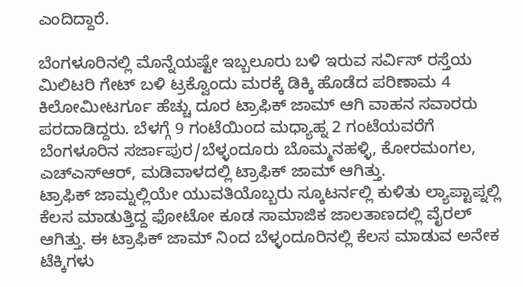ಎಂದಿದ್ದಾರೆ.

ಬೆಂಗಳೂರಿನಲ್ಲಿ ಮೊನ್ನೆಯಷ್ಟೇ ಇಬ್ಬಲೂರು ಬಳಿ ಇರುವ ಸರ್ವಿಸ್ ರಸ್ತೆಯ ಮಿಲಿಟರಿ ಗೇಟ್ ಬಳಿ ಟ್ರಕ್ವೊಂದು ಮರಕ್ಕೆ ಡಿಕ್ಕಿ ಹೊಡೆದ ಪರಿಣಾಮ 4 ಕಿಲೋಮೀಟರ್ಗೂ ಹೆಚ್ಚು ದೂರ ಟ್ರಾಫಿಕ್ ಜಾಮ್ ಆಗಿ ವಾಹನ ಸವಾರರು ಪರದಾಡಿದ್ದರು. ಬೆಳಗ್ಗೆ 9 ಗಂಟೆಯಿಂದ ಮಧ್ಯಾಹ್ನ 2 ಗಂಟೆಯವರೆಗೆ ಬೆಂಗಳೂರಿನ ಸರ್ಜಾಪುರ/ಬೆಳ್ಳಂದೂರು ಬೊಮ್ಮನಹಳ್ಳಿ, ಕೋರಮಂಗಲ, ಎಚ್ಎಸ್ಆರ್, ಮಡಿವಾಳದಲ್ಲಿ ಟ್ರಾಫಿಕ್ ಜಾಮ್ ಆಗಿತ್ತು.
ಟ್ರಾಫಿಕ್ ಜಾಮ್ನಲ್ಲಿಯೇ ಯುವತಿಯೊಬ್ಬರು ಸ್ಕೂಟರ್ನಲ್ಲಿ ಕುಳಿತು ಲ್ಯಾಪ್ಟಾಪ್ನಲ್ಲಿ ಕೆಲಸ ಮಾಡುತ್ತಿದ್ದ ಫೋಟೋ ಕೂಡ ಸಾಮಾಜಿಕ ಜಾಲತಾಣದಲ್ಲಿ ವೈರಲ್ ಆಗಿತ್ತು. ಈ ಟ್ರಾಫಿಕ್ ಜಾಮ್ ನಿಂದ ಬೆಳ್ಳಂದೂರಿನಲ್ಲಿ ಕೆಲಸ ಮಾಡುವ ಅನೇಕ ಟೆಕ್ಕಿಗಳು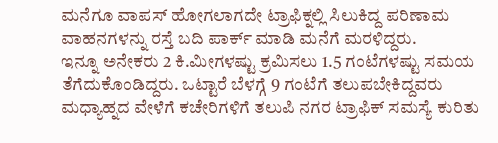ಮನೆಗೂ ವಾಪಸ್ ಹೋಗಲಾಗದೇ ಟ್ರಾಫಿಕ್ನಲ್ಲಿ ಸಿಲುಕಿದ್ದ ಪರಿಣಾಮ ವಾಹನಗಳನ್ನು ರಸ್ತೆ ಬದಿ ಪಾರ್ಕ್ ಮಾಡಿ ಮನೆಗೆ ಮರಳಿದ್ದರು.
ಇನ್ನೂ ಅನೇಕರು 2 ಕಿ.ಮೀಗಳಷ್ಟು ಕ್ರಮಿಸಲು 1.5 ಗಂಟೆಗಳಷ್ಟು ಸಮಯ ತೆಗೆದುಕೊಂಡಿದ್ದರು. ಒಟ್ಟಾರೆ ಬೆಳಗ್ಗೆ 9 ಗಂಟೆಗೆ ತಲುಪಬೇಕಿದ್ದವರು ಮಧ್ಯಾಹ್ನದ ವೇಳೆಗೆ ಕಚೇರಿಗಳಿಗೆ ತಲುಪಿ ನಗರ ಟ್ರಾಫಿಕ್ ಸಮಸ್ಯೆ ಕುರಿತು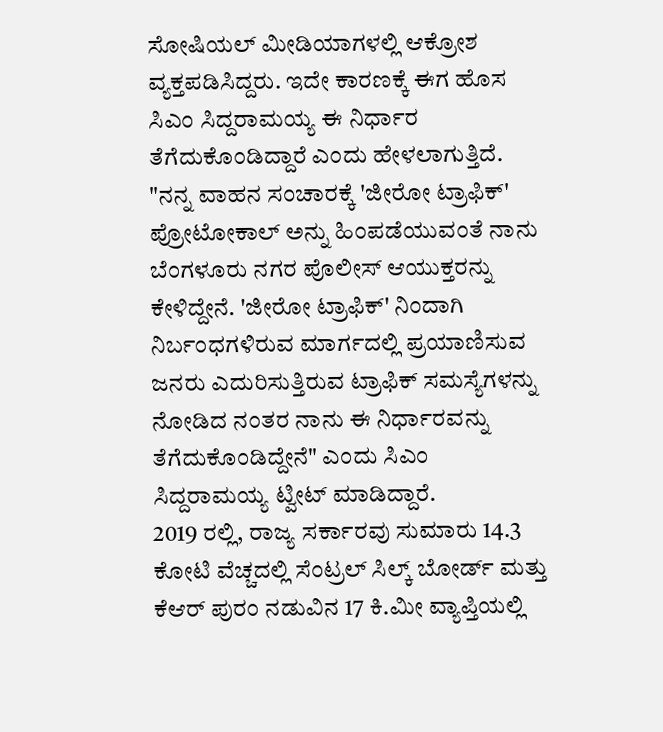ಸೋಷಿಯಲ್ ಮೀಡಿಯಾಗಳಲ್ಲಿ ಆಕ್ರೋಶ ವ್ಯಕ್ತಪಡಿಸಿದ್ದರು. ಇದೇ ಕಾರಣಕ್ಕೆ ಈಗ ಹೊಸ ಸಿಎಂ ಸಿದ್ದರಾಮಯ್ಯ ಈ ನಿರ್ಧಾರ ತೆಗೆದುಕೊಂಡಿದ್ದಾರೆ ಎಂದು ಹೇಳಲಾಗುತ್ತಿದೆ.
"ನನ್ನ ವಾಹನ ಸಂಚಾರಕ್ಕೆ 'ಜೀರೋ ಟ್ರಾಫಿಕ್' ಪ್ರೋಟೋಕಾಲ್ ಅನ್ನು ಹಿಂಪಡೆಯುವಂತೆ ನಾನು ಬೆಂಗಳೂರು ನಗರ ಪೊಲೀಸ್ ಆಯುಕ್ತರನ್ನು ಕೇಳಿದ್ದೇನೆ. 'ಜೀರೋ ಟ್ರಾಫಿಕ್' ನಿಂದಾಗಿ ನಿರ್ಬಂಧಗಳಿರುವ ಮಾರ್ಗದಲ್ಲಿ ಪ್ರಯಾಣಿಸುವ ಜನರು ಎದುರಿಸುತ್ತಿರುವ ಟ್ರಾಫಿಕ್ ಸಮಸ್ಯೆಗಳನ್ನು ನೋಡಿದ ನಂತರ ನಾನು ಈ ನಿರ್ಧಾರವನ್ನು ತೆಗೆದುಕೊಂಡಿದ್ದೇನೆ" ಎಂದು ಸಿಎಂ ಸಿದ್ದರಾಮಯ್ಯ ಟ್ವೀಟ್ ಮಾಡಿದ್ದಾರೆ.
2019 ರಲ್ಲಿ, ರಾಜ್ಯ ಸರ್ಕಾರವು ಸುಮಾರು 14.3 ಕೋಟಿ ವೆಚ್ಚದಲ್ಲಿ ಸೆಂಟ್ರಲ್ ಸಿಲ್ಕ್ ಬೋರ್ಡ್ ಮತ್ತು ಕೆಆರ್ ಪುರಂ ನಡುವಿನ 17 ಕಿ.ಮೀ ವ್ಯಾಪ್ತಿಯಲ್ಲಿ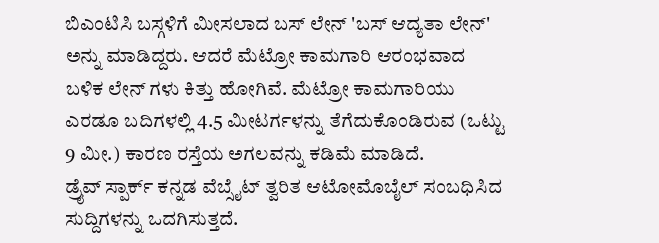ಬಿಎಂಟಿಸಿ ಬಸ್ಗಳಿಗೆ ಮೀಸಲಾದ ಬಸ್ ಲೇನ್ 'ಬಸ್ ಆದ್ಯತಾ ಲೇನ್' ಅನ್ನು ಮಾಡಿದ್ದರು. ಆದರೆ ಮೆಟ್ರೋ ಕಾಮಗಾರಿ ಆರಂಭವಾದ ಬಳಿಕ ಲೇನ್ ಗಳು ಕಿತ್ತು ಹೋಗಿವೆ. ಮೆಟ್ರೋ ಕಾಮಗಾರಿಯು ಎರಡೂ ಬದಿಗಳಲ್ಲಿ 4.5 ಮೀಟರ್ಗಳನ್ನು ತೆಗೆದುಕೊಂಡಿರುವ (ಒಟ್ಟು 9 ಮೀ.) ಕಾರಣ ರಸ್ತೆಯ ಅಗಲವನ್ನು ಕಡಿಮೆ ಮಾಡಿದೆ.
ಡ್ರೈವ್ ಸ್ಪಾರ್ಕ್ ಕನ್ನಡ ವೆಬ್ಸೈಟ್ ತ್ವರಿತ ಆಟೋಮೊಬೈಲ್ ಸಂಬಧಿಸಿದ ಸುದ್ದಿಗಳನ್ನು ಒದಗಿಸುತ್ತದೆ.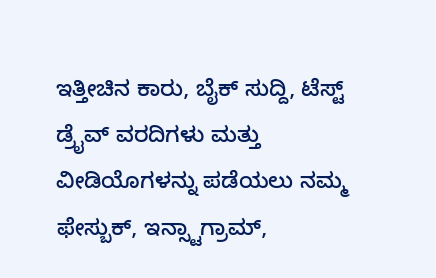ಇತ್ತೀಚಿನ ಕಾರು, ಬೈಕ್ ಸುದ್ದಿ, ಟೆಸ್ಟ್ ಡ್ರೈವ್ ವರದಿಗಳು ಮತ್ತು ವೀಡಿಯೊಗಳನ್ನು ಪಡೆಯಲು ನಮ್ಮ ಫೇಸ್ಬುಕ್, ಇನ್ಸ್ಟಾಗ್ರಾಮ್,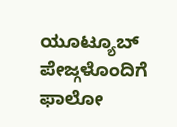ಯೂಟ್ಯೂಬ್ ಪೇಜ್ಗಳೊಂದಿಗೆ ಫಾಲೋ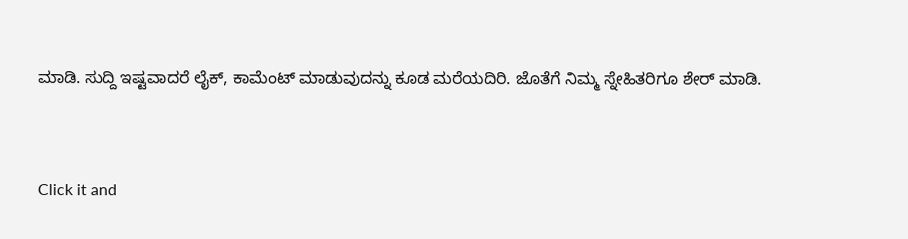ಮಾಡಿ. ಸುದ್ದಿ ಇಷ್ಟವಾದರೆ ಲೈಕ್, ಕಾಮೆಂಟ್ ಮಾಡುವುದನ್ನು ಕೂಡ ಮರೆಯದಿರಿ. ಜೊತೆಗೆ ನಿಮ್ಮ ಸ್ನೇಹಿತರಿಗೂ ಶೇರ್ ಮಾಡಿ.


Click it and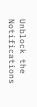Unblock the Notifications